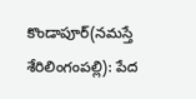కొండాపూర్(నమస్తే శేరిలింగంపల్లి): పేద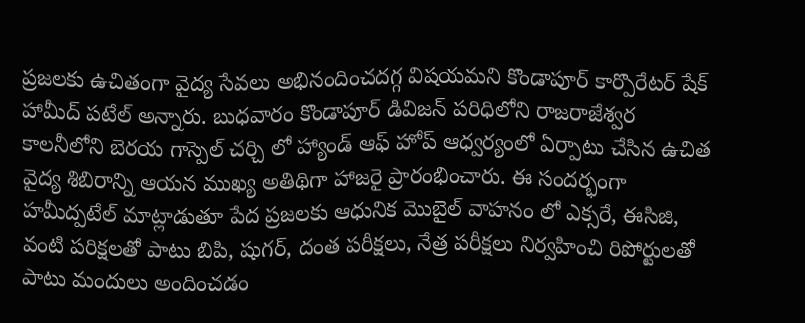ప్రజలకు ఉచితంగా వైద్య సేవలు అభినందించదగ్గ విషయమని కొండాపూర్ కార్పొరేటర్ షేక్ హామీద్ పటేల్ అన్నారు. బుధవారం కొండాపూర్ డివిజన్ పరిధిలోని రాజరాజేశ్వర కాలనీలోని బెరయ గాస్పెల్ చర్చి లో హ్యాండ్ ఆఫ్ హోప్ ఆధ్వర్యంలో ఏర్పాటు చేసిన ఉచిత వైద్య శిబిరాన్ని ఆయన ముఖ్య అతిథిగా హాజరై ప్రారంభించారు. ఈ సందర్భంగా హమీద్పటేల్ మాట్లాడుతూ పేద ప్రజలకు ఆధునిక మొబైల్ వాహనం లో ఎక్సరే, ఈసిజి, వంటి పరిక్షలతో పాటు బిపి, షుగర్, దంత పరీక్షలు, నేత్ర పరీక్షలు నిర్వహించి రిపోర్టులతో పాటు మందులు అందించడం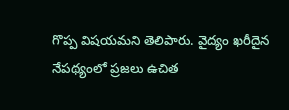గొప్ప విషయమని తెలిపారు. వైద్యం ఖరీదైన నేపథ్యంలో ప్రజలు ఉచిత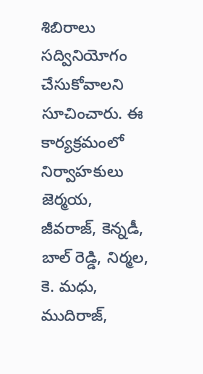శిబిరాలు సద్వినియోగం చేసుకోవాలని సూచించారు. ఈ కార్యక్రమంలో నిర్వాహకులు జెర్మయ, జీవరాజ్, కెన్నడీ, బాల్ రెడ్డి, నిర్మల, కె. మధు, ముదిరాజ్,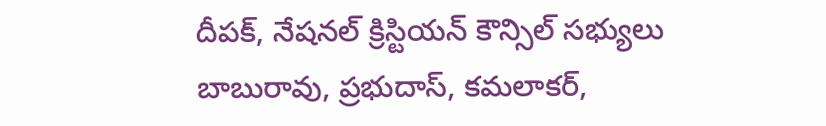దీపక్, నేషనల్ క్రిస్టియన్ కౌన్సిల్ సభ్యులు బాబురావు, ప్రభుదాస్, కమలాకర్,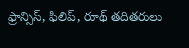ఫ్రాన్సిస్, ఫిలిప్, రూథ్ తదితరులు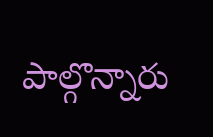పాల్గొన్నారు